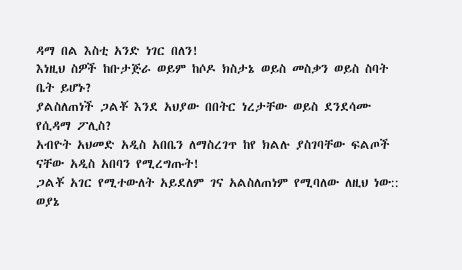ዳማ በል እስቲ አንድ ነገር በለን!
እነዚህ ስዎች ከቡታጅራ ወይም ከሶዶ ክስታኔ ወይስ መስቃን ወይስ ስባት ቤት ይሆኑ?
ያልስለጠነች ጋልቾ እንደ አህያው በበትር ነረታቸው ወይስ ደንደሳሙ የሲዳማ ፖሊስ?
አብዮት አህመድ አዲስ አበቤን ለማስረገጥ ከየ ክልሉ ያስገባቸው ፍልጦች ናቸው አዲስ አበባን የሚረግጡት!
ጋልቾ አገር የሚተውለት አይደለም ገና አልስለጠነም የሚባለው ለዚህ ነው:: ወያኔ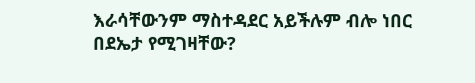እራሳቸውንም ማስተዳደር አይችሉም ብሎ ነበር በደኤታ የሚገዛቸው?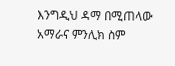እንግዲህ ዳማ በሚጠላው አማራና ምንሊክ ስም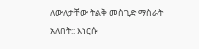ለውለታቸው ትልቅ መስጊድ ማስራት አለበት:: እነርሱ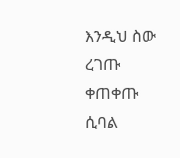እንዲህ ስው ረገጡ ቀጠቀጡ ሲባል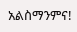አልስማንምና!